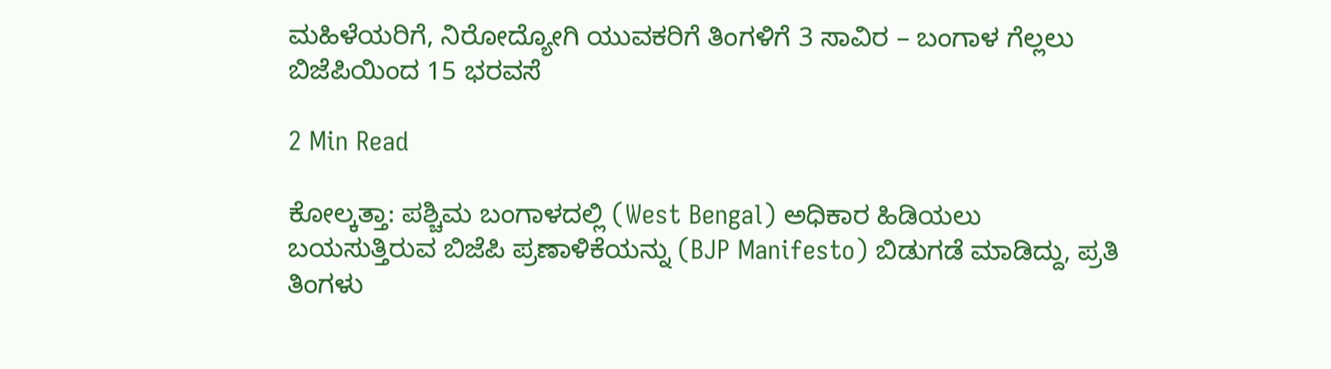ಮಹಿಳೆಯರಿಗೆ, ನಿರೋದ್ಯೋಗಿ ಯುವಕರಿಗೆ ತಿಂಗಳಿಗೆ 3 ಸಾವಿರ – ಬಂಗಾಳ ಗೆಲ್ಲಲು ಬಿಜೆಪಿಯಿಂದ 15 ಭರವಸೆ

2 Min Read

ಕೋಲ್ಕತ್ತಾ: ಪಶ್ಚಿಮ ಬಂಗಾಳದಲ್ಲಿ (West Bengal) ಅಧಿಕಾರ ಹಿಡಿಯಲು ಬಯಸುತ್ತಿರುವ ಬಿಜೆಪಿ ಪ್ರಣಾಳಿಕೆಯನ್ನು (BJP Manifesto) ಬಿಡುಗಡೆ ಮಾಡಿದ್ದು, ಪ್ರತಿ ತಿಂಗಳು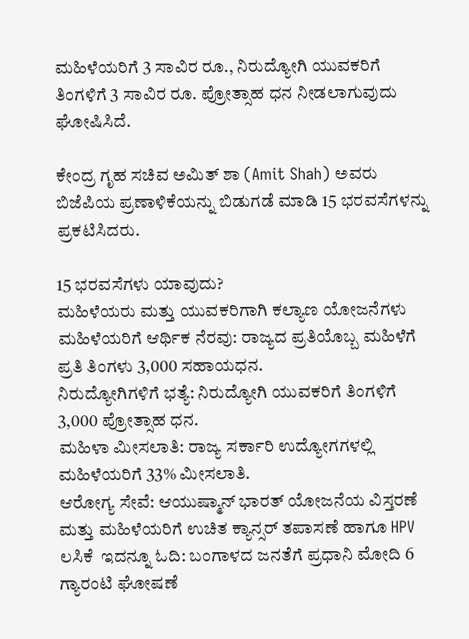ಮಹಿಳೆಯರಿಗೆ 3 ಸಾವಿರ ರೂ., ನಿರುದ್ಯೋಗಿ ಯುವಕರಿಗೆ ತಿಂಗಳಿಗೆ 3 ಸಾವಿರ ರೂ. ಪ್ರೋತ್ಸಾಹ ಧನ ನೀಡಲಾಗುವುದು ಘೋಷಿಸಿದೆ.

ಕೇಂದ್ರ ಗೃಹ ಸಚಿವ ಅಮಿತ್‌ ಶಾ (Amit Shah) ಅವರು ಬಿಜೆಪಿಯ ಪ್ರಣಾಳಿಕೆಯನ್ನು ಬಿಡುಗಡೆ ಮಾಡಿ 15 ಭರವಸೆಗಳನ್ನು ಪ್ರಕಟಿಸಿದರು.

15 ಭರವಸೆಗಳು ಯಾವುದು?
ಮಹಿಳೆಯರು ಮತ್ತು ಯುವಕರಿಗಾಗಿ ಕಲ್ಯಾಣ ಯೋಜನೆಗಳು
ಮಹಿಳೆಯರಿಗೆ ಆರ್ಥಿಕ ನೆರವು: ರಾಜ್ಯದ ಪ್ರತಿಯೊಬ್ಬ ಮಹಿಳೆಗೆ ಪ್ರತಿ ತಿಂಗಳು 3,000 ಸಹಾಯಧನ.
ನಿರುದ್ಯೋಗಿಗಳಿಗೆ ಭತ್ಯೆ: ನಿರುದ್ಯೋಗಿ ಯುವಕರಿಗೆ ತಿಂಗಳಿಗೆ 3,000 ಪ್ರೋತ್ಸಾಹ ಧನ.
ಮಹಿಳಾ ಮೀಸಲಾತಿ: ರಾಜ್ಯ ಸರ್ಕಾರಿ ಉದ್ಯೋಗಗಳಲ್ಲಿ ಮಹಿಳೆಯರಿಗೆ 33% ಮೀಸಲಾತಿ.
ಆರೋಗ್ಯ ಸೇವೆ: ಆಯುಷ್ಮಾನ್ ಭಾರತ್ ಯೋಜನೆಯ ವಿಸ್ತರಣೆ ಮತ್ತು ಮಹಿಳೆಯರಿಗೆ ಉಚಿತ ಕ್ಯಾನ್ಸರ್ ತಪಾಸಣೆ ಹಾಗೂ HPV ಲಸಿಕೆ  ಇದನ್ನೂ ಓದಿ: ಬಂಗಾಳದ ಜನತೆಗೆ ಪ್ರಧಾನಿ ಮೋದಿ 6 ಗ್ಯಾರಂಟಿ ಘೋಷಣೆ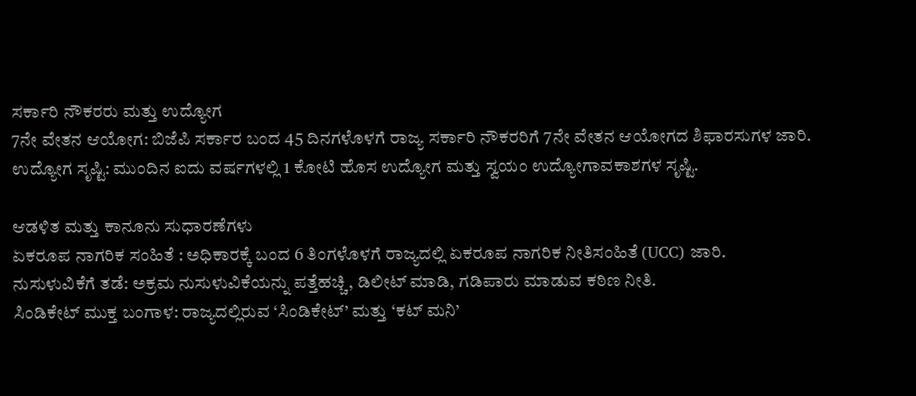ಸರ್ಕಾರಿ ನೌಕರರು ಮತ್ತು ಉದ್ಯೋಗ
7ನೇ ವೇತನ ಆಯೋಗ: ಬಿಜೆಪಿ ಸರ್ಕಾರ ಬಂದ 45 ದಿನಗಳೊಳಗೆ ರಾಜ್ಯ ಸರ್ಕಾರಿ ನೌಕರರಿಗೆ 7ನೇ ವೇತನ ಆಯೋಗದ ಶಿಫಾರಸುಗಳ ಜಾರಿ.
ಉದ್ಯೋಗ ಸೃಷ್ಟಿ: ಮುಂದಿನ ಐದು ವರ್ಷಗಳಲ್ಲಿ 1 ಕೋಟಿ ಹೊಸ ಉದ್ಯೋಗ ಮತ್ತು ಸ್ವಯಂ ಉದ್ಯೋಗಾವಕಾಶಗಳ ಸೃಷ್ಟಿ.

ಆಡಳಿತ ಮತ್ತು ಕಾನೂನು ಸುಧಾರಣೆಗಳು
ಏಕರೂಪ ನಾಗರಿಕ ಸಂಹಿತೆ : ಅಧಿಕಾರಕ್ಕೆ ಬಂದ 6 ತಿಂಗಳೊಳಗೆ ರಾಜ್ಯದಲ್ಲಿ ಏಕರೂಪ ನಾಗರಿಕ ನೀತಿಸಂಹಿತೆ (UCC) ಜಾರಿ.
ನುಸುಳುವಿಕೆಗೆ ತಡೆ: ಅಕ್ರಮ ನುಸುಳುವಿಕೆಯನ್ನು ಪತ್ತೆಹಚ್ಚಿ, ಡಿಲೀಟ್ ಮಾಡಿ, ಗಡಿಪಾರು ಮಾಡುವ ಕಠಿಣ ನೀತಿ.
ಸಿಂಡಿಕೇಟ್ ಮುಕ್ತ ಬಂಗಾಳ: ರಾಜ್ಯದಲ್ಲಿರುವ ‘ಸಿಂಡಿಕೇಟ್’ ಮತ್ತು ‘ಕಟ್ ಮನಿ’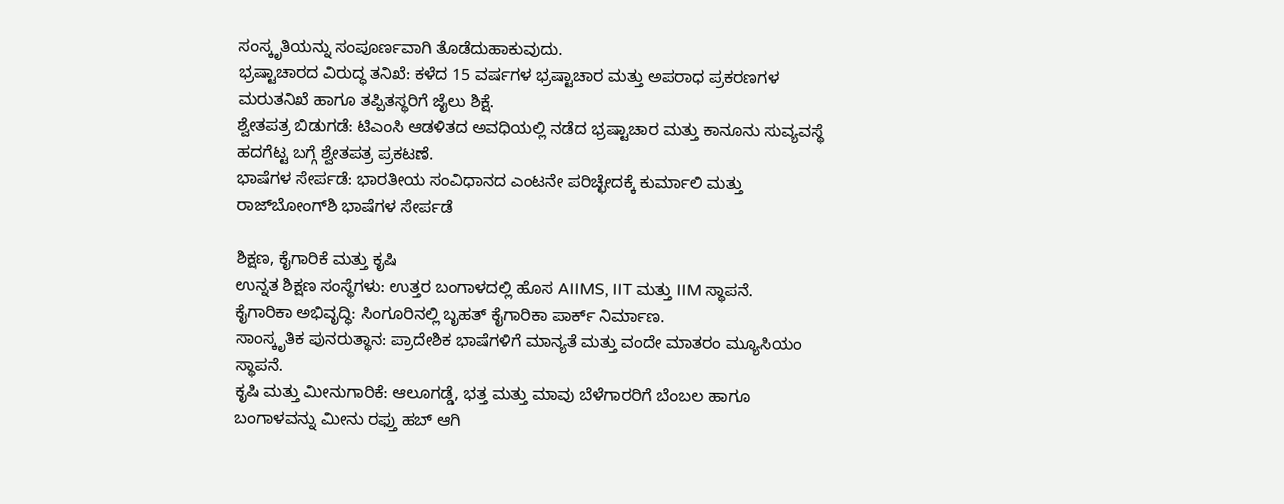ಸಂಸ್ಕೃತಿಯನ್ನು ಸಂಪೂರ್ಣವಾಗಿ ತೊಡೆದುಹಾಕುವುದು.
ಭ್ರಷ್ಟಾಚಾರದ ವಿರುದ್ಧ ತನಿಖೆ: ಕಳೆದ 15 ವರ್ಷಗಳ ಭ್ರಷ್ಟಾಚಾರ ಮತ್ತು ಅಪರಾಧ ಪ್ರಕರಣಗಳ ಮರುತನಿಖೆ ಹಾಗೂ ತಪ್ಪಿತಸ್ಥರಿಗೆ ಜೈಲು ಶಿಕ್ಷೆ.
ಶ್ವೇತಪತ್ರ ಬಿಡುಗಡೆ: ಟಿಎಂಸಿ ಆಡಳಿತದ ಅವಧಿಯಲ್ಲಿ ನಡೆದ ಭ್ರಷ್ಟಾಚಾರ ಮತ್ತು ಕಾನೂನು ಸುವ್ಯವಸ್ಥೆ ಹದಗೆಟ್ಟ ಬಗ್ಗೆ ಶ್ವೇತಪತ್ರ ಪ್ರಕಟಣೆ.
ಭಾಷೆಗಳ ಸೇರ್ಪಡೆ: ಭಾರತೀಯ ಸಂವಿಧಾನದ ಎಂಟನೇ ಪರಿಚ್ಛೇದಕ್ಕೆ ಕುರ್ಮಾಲಿ ಮತ್ತು ರಾಜ್‌ಬೋಂಗ್‌ಶಿ ಭಾಷೆಗಳ ಸೇರ್ಪಡೆ

ಶಿಕ್ಷಣ, ಕೈಗಾರಿಕೆ ಮತ್ತು ಕೃಷಿ
ಉನ್ನತ ಶಿಕ್ಷಣ ಸಂಸ್ಥೆಗಳು: ಉತ್ತರ ಬಂಗಾಳದಲ್ಲಿ ಹೊಸ AIIMS, IIT ಮತ್ತು IIM ಸ್ಥಾಪನೆ.
ಕೈಗಾರಿಕಾ ಅಭಿವೃದ್ಧಿ: ಸಿಂಗೂರಿನಲ್ಲಿ ಬೃಹತ್ ಕೈಗಾರಿಕಾ ಪಾರ್ಕ್ ನಿರ್ಮಾಣ.
ಸಾಂಸ್ಕೃತಿಕ ಪುನರುತ್ಥಾನ: ಪ್ರಾದೇಶಿಕ ಭಾಷೆಗಳಿಗೆ ಮಾನ್ಯತೆ ಮತ್ತು ವಂದೇ ಮಾತರಂ ಮ್ಯೂಸಿಯಂ ಸ್ಥಾಪನೆ.
ಕೃಷಿ ಮತ್ತು ಮೀನುಗಾರಿಕೆ: ಆಲೂಗಡ್ಡೆ, ಭತ್ತ ಮತ್ತು ಮಾವು ಬೆಳೆಗಾರರಿಗೆ ಬೆಂಬಲ ಹಾಗೂ ಬಂಗಾಳವನ್ನು ಮೀನು ರಫ್ತು ಹಬ್ ಆಗಿ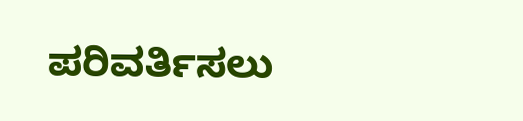ಪರಿವರ್ತಿಸಲು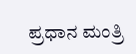ಪ್ರಧಾನ ಮಂತ್ರಿ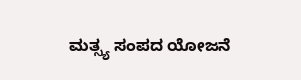ಮತ್ಸ್ಯ ಸಂಪದ ಯೋಜನೆ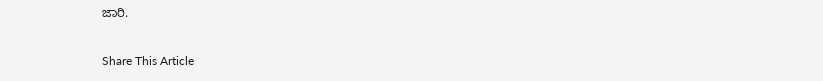ಜಾರಿ.

Share This Article